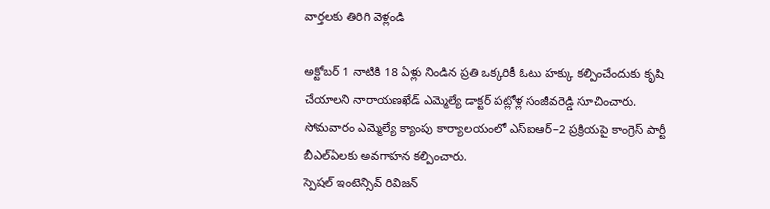వార్తలకు తిరిగి వెళ్లండి

అక్టోబర్ 1 నాటికి 18 ఏళ్లు నిండిన ప్రతి ఒక్కరికీ ఓటు హక్కు కల్పించేందుకు కృషి చేయాలని నారాయణఖేడ్ ఎమ్మెల్యే డాక్టర్ పట్లోళ్ల సంజీవరెడ్డి సూచించారు. సోమవారం ఎమ్మెల్యే క్యాంపు కార్యాలయంలో ఎస్ఐఆర్–2 ప్రక్రియపై కాంగ్రెస్ పార్టీ బీఎల్ఏలకు అవగాహన కల్పించారు.
స్పెషల్ ఇంటెన్సివ్ రివిజన్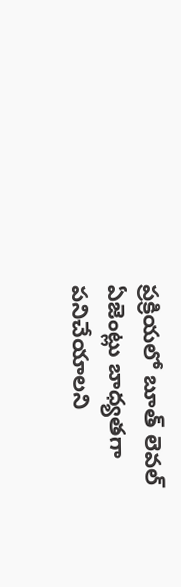ప్రక్రియలో బూత్ లెవల్ ఏజెంట్లు బాధ్యతగా పనిచేయాలని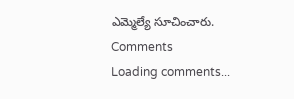ఎమ్మెల్యే సూచించారు.
Comments
Loading comments...